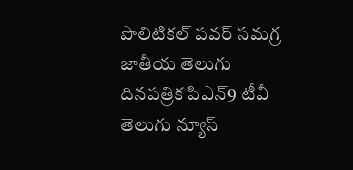పొలిటికల్ పవర్ సమగ్ర జాతీయ తెలుగు దినపత్రిక పిఎన్9 టీవీ తెలుగు న్యూస్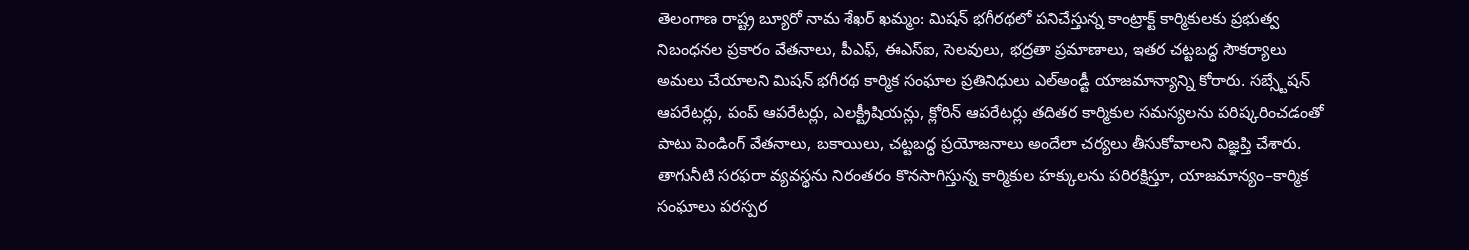తెలంగాణ రాష్ట్ర బ్యూరో నామ శేఖర్ ఖమ్మం: మిషన్ భగీరథలో పనిచేస్తున్న కాంట్రాక్ట్ కార్మికులకు ప్రభుత్వ నిబంధనల ప్రకారం వేతనాలు, పీఎఫ్, ఈఎస్ఐ, సెలవులు, భద్రతా ప్రమాణాలు, ఇతర చట్టబద్ధ సౌకర్యాలు అమలు చేయాలని మిషన్ భగీరథ కార్మిక సంఘాల ప్రతినిధులు ఎల్అండ్టీ యాజమాన్యాన్ని కోరారు. సబ్స్టేషన్ ఆపరేటర్లు, పంప్ ఆపరేటర్లు, ఎలక్ట్రీషియన్లు, క్లోరిన్ ఆపరేటర్లు తదితర కార్మికుల సమస్యలను పరిష్కరించడంతో పాటు పెండింగ్ వేతనాలు, బకాయిలు, చట్టబద్ధ ప్రయోజనాలు అందేలా చర్యలు తీసుకోవాలని విజ్ఞప్తి చేశారు. తాగునీటి సరఫరా వ్యవస్థను నిరంతరం కొనసాగిస్తున్న కార్మికుల హక్కులను పరిరక్షిస్తూ, యాజమాన్యం–కార్మిక సంఘాలు పరస్పర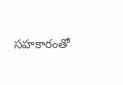సహకారంతో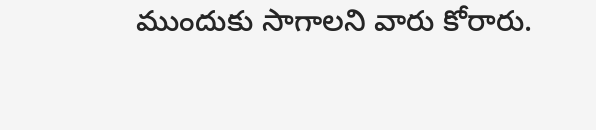ముందుకు సాగాలని వారు కోరారు.